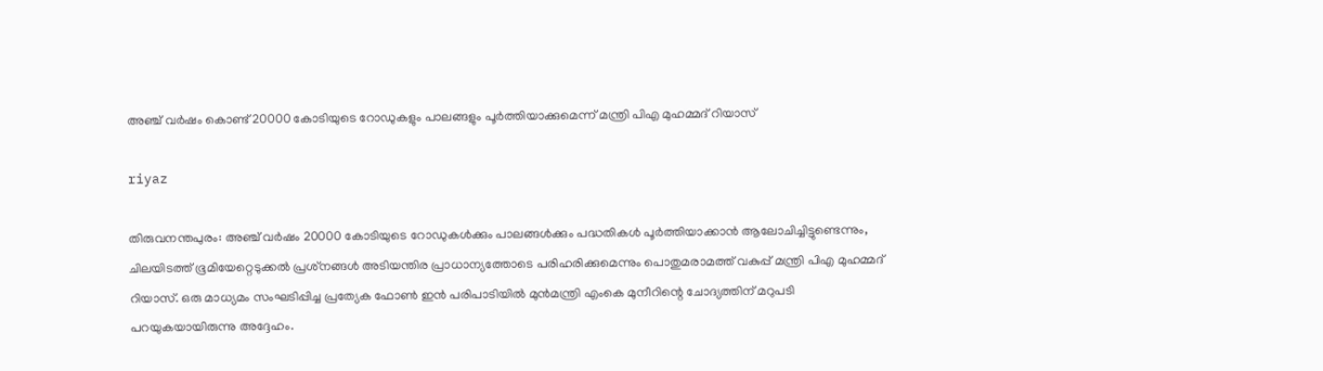അഞ്ച് വര്‍ഷം കൊണ്ട് 20000 കോടിയുടെ റോഡുകളും പാലങ്ങളും പൂര്‍ത്തിയാക്കുമെന്ന് മന്ത്രി പിഎ മുഹമ്മദ് റിയാസ്

riyaz

തിരുവനന്തപുരം: അഞ്ച് വര്‍ഷം 20000 കോടിയുടെ റോഡുകള്‍ക്കും പാലങ്ങള്‍ക്കും പദ്ധതികള്‍ പൂര്‍ത്തിയാക്കാന്‍ ആലോചിച്ചിട്ടുണ്ടെന്നും, ചിലയിടത്ത് ഭൂമിയേറ്റെടുക്കല്‍ പ്രശ്‌നങ്ങള്‍ അടിയന്തിര പ്രാധാന്യത്തോടെ പരിഹരിക്കുമെന്നും പൊതുമരാമത്ത് വകുപ്പ് മന്ത്രി പിഎ മുഹമ്മദ് റിയാസ്. ഒരു മാധ്യമം സംഘടിപ്പിച്ച പ്രത്യേക ഫോണ്‍ ഇന്‍ പരിപാടിയില്‍ മുന്‍മന്ത്രി എംകെ മുനീറിന്റെ ചോദ്യത്തിന് മറുപടി പറയുകയായിരുന്നു അദ്ദേഹം.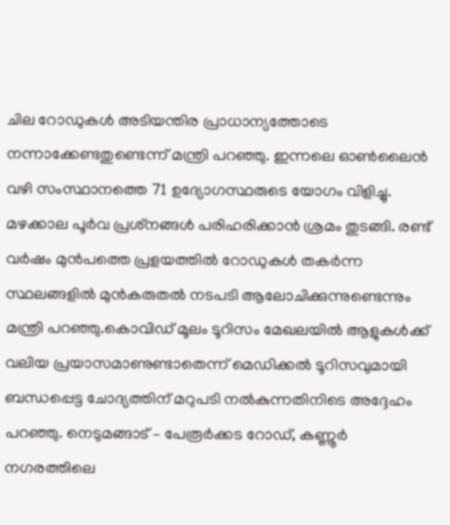ചില റോഡുകള്‍ അടിയന്തിര പ്രാധാന്യത്തോടെ നന്നാക്കേണ്ടതുണ്ടെന്ന് മന്ത്രി പറഞ്ഞു. ഇന്നലെ ഓണ്‍ലൈന്‍ വഴി സംസ്ഥാനത്തെ 71 ഉദ്യോഗസ്ഥരുടെ യോഗം വിളിച്ചു. മഴക്കാല പൂര്‍വ പ്രശ്‌നങ്ങള്‍ പരിഹരിക്കാന്‍ ശ്രമം തുടങ്ങി. രണ്ട് വര്‍ഷം മുന്‍പത്തെ പ്രളയത്തില്‍ റോഡുകള്‍ തകര്‍ന്ന സ്ഥലങ്ങളില്‍ മുന്‍കരുതല്‍ നടപടി ആലോചിക്കുന്നുണ്ടെന്നും മന്ത്രി പറഞ്ഞു.കൊവിഡ് മൂലം ടൂറിസം മേഖലയില്‍ ആളുകള്‍ക്ക് വലിയ പ്രയാസമാണുണ്ടാതെന്ന് മെഡിക്കല്‍ ടൂറിസവുമായി ബന്ധപ്പെട്ട ചോദ്യത്തിന് മറുപടി നല്‍കുന്നതിനിടെ അദ്ദേഹം പറഞ്ഞു. നെടുമങ്ങാട് – പേരൂര്‍ക്കട റോഡ്, കണ്ണൂര്‍ നഗരത്തിലെ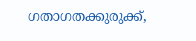ഗതാഗതക്കുരുക്ക്,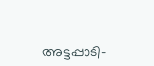അട്ടപ്പാടി-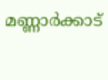മണ്ണാര്‍ക്കാട്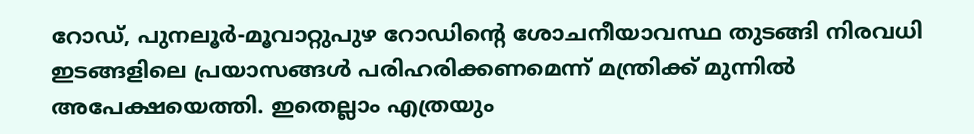റോഡ്, പുനലൂര്‍-മൂവാറ്റുപുഴ റോഡിന്റെ ശോചനീയാവസ്ഥ തുടങ്ങി നിരവധി ഇടങ്ങളിലെ പ്രയാസങ്ങള്‍ പരിഹരിക്കണമെന്ന് മന്ത്രിക്ക് മുന്നില്‍ അപേക്ഷയെത്തി. ഇതെല്ലാം എത്രയും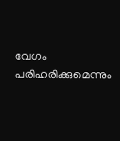വേഗം പരിഹരിക്കുമെന്നും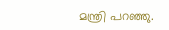മന്ത്രി പറഞ്ഞു.